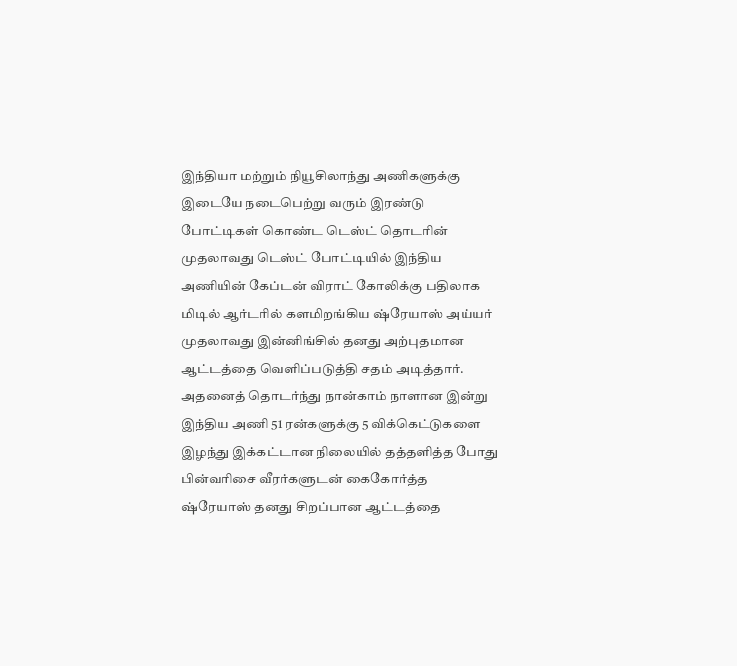இந்தியா மற்றும் நியூசிலாந்து அணிகளுக்கு இடையே நடைபெற்று வரும் இரண்டு போட்டிகள் கொண்ட டெஸ்ட் தொடரின் முதலாவது டெஸ்ட் போட்டியில் இந்திய அணியின் கேப்டன் விராட் கோலிக்கு பதிலாக மிடில் ஆர்டரில் களமிறங்கிய ஷ்ரேயாஸ் அய்யர் முதலாவது இன்னிங்சில் தனது அற்புதமான ஆட்டத்தை வெளிப்படுத்தி சதம் அடித்தார். அதனைத் தொடர்ந்து நான்காம் நாளான இன்று இந்திய அணி 51 ரன்களுக்கு 5 விக்கெட்டுகளை இழந்து இக்கட்டான நிலையில் தத்தளித்த போது பின்வரிசை வீரர்களுடன் கைகோர்த்த ஷ்ரேயாஸ் தனது சிறப்பான ஆட்டத்தை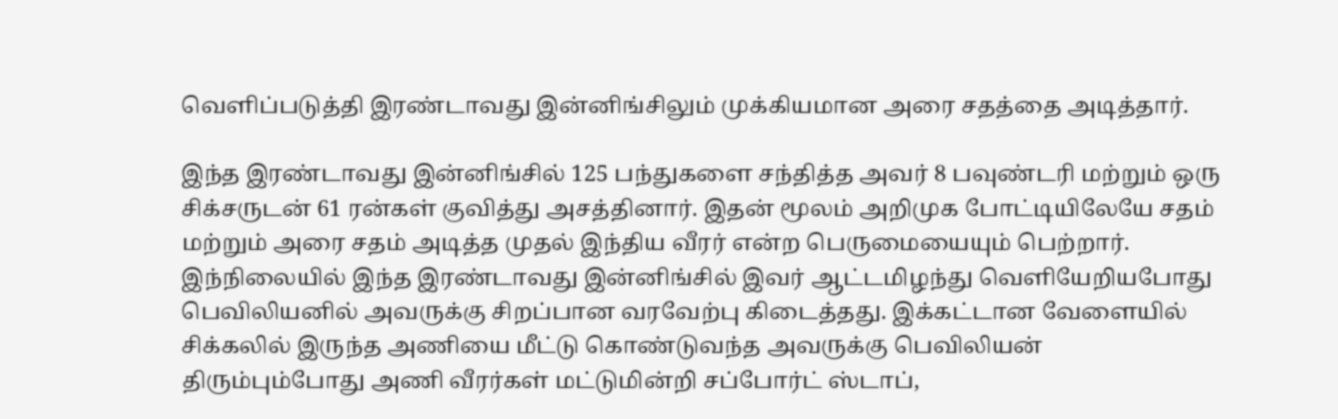வெளிப்படுத்தி இரண்டாவது இன்னிங்சிலும் முக்கியமான அரை சதத்தை அடித்தார்.

இந்த இரண்டாவது இன்னிங்சில் 125 பந்துகளை சந்தித்த அவர் 8 பவுண்டரி மற்றும் ஒரு சிக்சருடன் 61 ரன்கள் குவித்து அசத்தினார். இதன் மூலம் அறிமுக போட்டியிலேயே சதம் மற்றும் அரை சதம் அடித்த முதல் இந்திய வீரர் என்ற பெருமையையும் பெற்றார்.
இந்நிலையில் இந்த இரண்டாவது இன்னிங்சில் இவர் ஆட்டமிழந்து வெளியேறியபோது பெவிலியனில் அவருக்கு சிறப்பான வரவேற்பு கிடைத்தது. இக்கட்டான வேளையில் சிக்கலில் இருந்த அணியை மீட்டு கொண்டுவந்த அவருக்கு பெவிலியன் திரும்பும்போது அணி வீரர்கள் மட்டுமின்றி சப்போர்ட் ஸ்டாப்,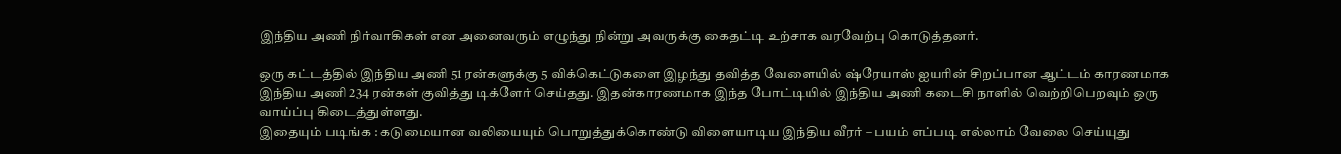இந்திய அணி நிர்வாகிகள் என அனைவரும் எழுந்து நின்று அவருக்கு கைதட்டி உற்சாக வரவேற்பு கொடுத்தனர்.

ஒரு கட்டத்தில் இந்திய அணி 51 ரன்களுக்கு 5 விக்கெட்டுகளை இழந்து தவித்த வேளையில் ஷ்ரேயாஸ் ஐயரின் சிறப்பான ஆட்டம் காரணமாக இந்திய அணி 234 ரன்கள் குவித்து டிக்ளேர் செய்தது. இதன்காரணமாக இந்த போட்டியில் இந்திய அணி கடைசி நாளில் வெற்றிபெறவும் ஒரு வாய்ப்பு கிடைத்துள்ளது.
இதையும் படிங்க : கடுமையான வலியையும் பொறுத்துக்கொண்டு விளையாடிய இந்திய வீரர் – பயம் எப்படி எல்லாம் வேலை செய்யுது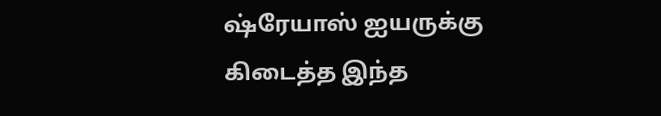ஷ்ரேயாஸ் ஐயருக்கு கிடைத்த இந்த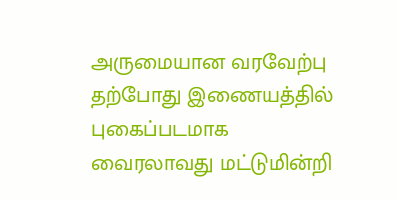அருமையான வரவேற்பு தற்போது இணையத்தில் புகைப்படமாக வைரலாவது மட்டுமின்றி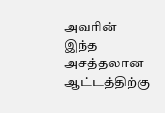அவரின் இந்த அசத்தலான ஆட்டத்திற்கு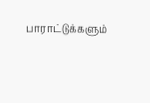பாராட்டுக்களும்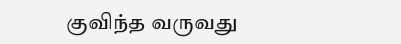குவிந்த வருவது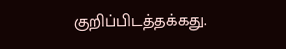குறிப்பிடத்தக்கது.